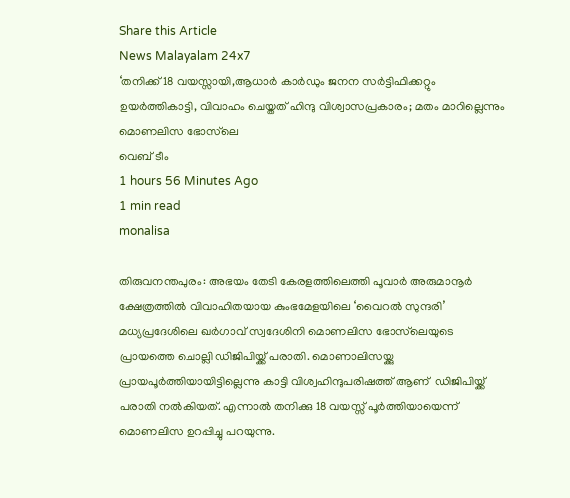Share this Article
News Malayalam 24x7
‘തനിക്ക് 18 വയസ്സായി,ആധാര്‍ കാര്‍ഡും ജനന സര്‍ട്ടിഫിക്കറ്റും ഉയർത്തികാട്ടി, വിവാഹം ചെയ്തത് ഹിന്ദു വിശ്വാസപ്രകാരം; മതം മാറില്ലെന്നും മൊണലിസ ഭോസ്‌ലെ
വെബ് ടീം
1 hours 56 Minutes Ago
1 min read
monalisa

തിരുവനന്തപുരം: അഭയം തേടി കേരളത്തിലെത്തി പൂവാര്‍ അരുമാനൂര്‍ ക്ഷേത്രത്തില്‍ വിവാഹിതയായ കുംഭമേളയിലെ ‘വൈറല്‍ സുന്ദരി’ മധ്യപ്രദേശിലെ ഖര്‍ഗാവ് സ്വദേശിനി മൊണലിസ ഭോസ്‌ലെയുടെ പ്രായത്തെ ചൊല്ലി ഡിജിപിയ്ക്ക് പരാതി. മൊണാലിസയ്ക്കു പ്രായപൂര്‍ത്തിയായിട്ടില്ലെന്നു കാട്ടി വിശ്വഹിന്ദുപരിഷത്ത് ആണ്  ഡിജിപിയ്ക്ക്  പരാതി നല്‍കിയത്. എന്നാൽ തനിക്കു 18 വയസ്സ് പൂര്‍ത്തിയായെന്ന് മൊണലിസ ഉറപ്പിച്ചു പറയുന്നു.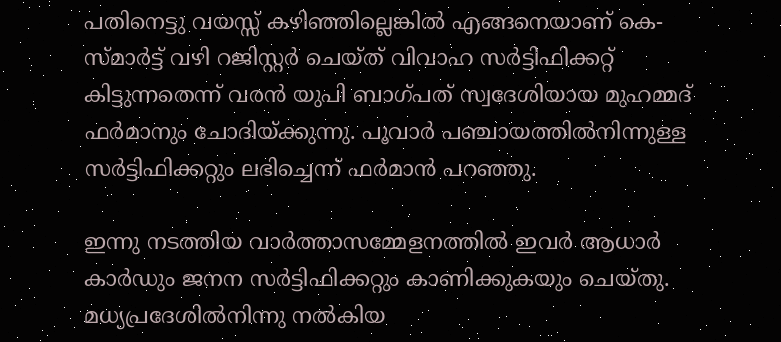പതിനെട്ടു വയസ്സ് കഴിഞ്ഞില്ലെങ്കില്‍ എങ്ങനെയാണ് കെ-സ്മാര്‍ട്ട് വഴി റജിസ്റ്റര്‍ ചെയ്ത് വിവാഹ സര്‍ട്ടിഫിക്കറ്റ് കിട്ടുന്നതെന്ന് വരന്‍ യുപി ബാഗ്പത് സ്വദേശിയായ മുഹമ്മദ് ഫര്‍മാനും ചോദിയ്ക്കുന്നു. പൂവാര്‍ പഞ്ചായത്തില്‍നിന്നുള്ള സര്‍ട്ടിഫിക്കറ്റും ലഭിച്ചെന്ന് ഫര്‍മാന്‍ പറഞ്ഞു.

ഇന്നു നടത്തിയ വാര്‍ത്താസമ്മേളനത്തില്‍ ഇവര്‍ ആധാര്‍ കാര്‍ഡും ജനന സര്‍ട്ടിഫിക്കറ്റും കാണിക്കുകയും ചെയ്തു. മധ്യപ്രദേശില്‍നിന്നു നല്‍കിയ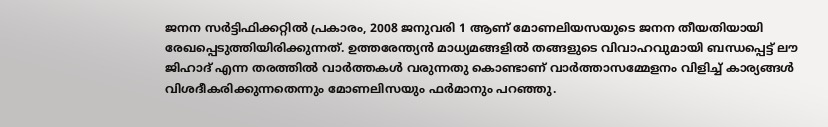ജനന സര്‍ട്ടിഫിക്കറ്റില്‍ പ്രകാരം, 2008 ജനുവരി 1 ആണ് മോണലിയസയുടെ ജനന തീയതിയായി രേഖപ്പെടുത്തിയിരിക്കുന്നത്. ഉത്തരേന്ത്യന്‍ മാധ്യമങ്ങളില്‍ തങ്ങളുടെ വിവാഹവുമായി ബന്ധപ്പെട്ട് ലൗ ജിഹാദ് എന്ന തരത്തില്‍ വാര്‍ത്തകള്‍ വരുന്നതു കൊണ്ടാണ് വാര്‍ത്താസമ്മേളനം വിളിച്ച് കാര്യങ്ങള്‍ വിശദീകരിക്കുന്നതെന്നും മോണലിസയും ഫര്‍മാനും പറഞ്ഞു.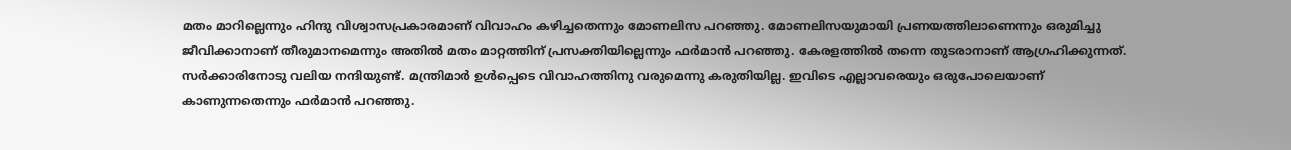മതം മാറില്ലെന്നും ഹിന്ദു വിശ്വാസപ്രകാരമാണ് വിവാഹം കഴിച്ചതെന്നും മോണലിസ പറഞ്ഞു. മോണലിസയുമായി പ്രണയത്തിലാണെന്നും ഒരുമിച്ചു ജീവിക്കാനാണ് തീരുമാനമെന്നും അതില്‍ മതം മാറ്റത്തിന് പ്രസക്തിയില്ലെന്നും ഫര്‍മാന്‍ പറഞ്ഞു. കേരളത്തില്‍ തന്നെ തുടരാനാണ് ആഗ്രഹിക്കുന്നത്. സര്‍ക്കാരിനോടു വലിയ നന്ദിയുണ്ട്. മന്ത്രിമാര്‍ ഉള്‍പ്പെടെ വിവാഹത്തിനു വരുമെന്നു കരുതിയില്ല. ഇവിടെ എല്ലാവരെയും ഒരുപോലെയാണ് കാണുന്നതെന്നും ഫര്‍മാന്‍ പറഞ്ഞു.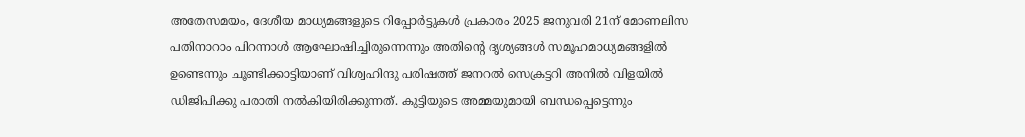അതേസമയം, ദേശീയ മാധ്യമങ്ങളുടെ റിപ്പോര്‍ട്ടുകള്‍ പ്രകാരം 2025 ജനുവരി 21ന് മോണലിസ പതിനാറാം പിറന്നാള്‍ ആഘോഷിച്ചിരുന്നെന്നും അതിന്റെ ദൃശ്യങ്ങള്‍ സമൂഹമാധ്യമങ്ങളില്‍ ഉണ്ടെന്നും ചൂണ്ടിക്കാട്ടിയാണ് വിശ്വഹിന്ദു പരിഷത്ത് ജനറല്‍ സെക്രട്ടറി അനില്‍ വിളയില്‍ ഡിജിപിക്കു പരാതി നല്‍കിയിരിക്കുന്നത്. കുട്ടിയുടെ അമ്മയുമായി ബന്ധപ്പെട്ടെന്നും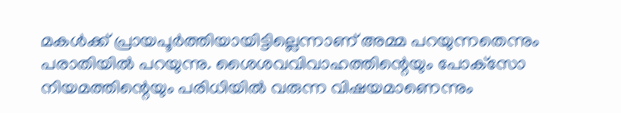മകള്‍ക്ക് പ്രായപൂര്‍ത്തിയായിട്ടില്ലെന്നാണ് അമ്മ പറയുന്നതെന്നും പരാതിയില്‍ പറയുന്നു. ശൈശവവിവാഹത്തിന്റെയും പോക്‌സോ നിയമത്തിന്റെയും പരിധിയില്‍ വരുന്ന വിഷയമാണെന്നും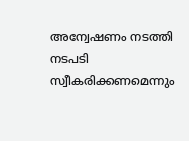അന്വേഷണം നടത്തി നടപടി സ്വീകരിക്കണമെന്നും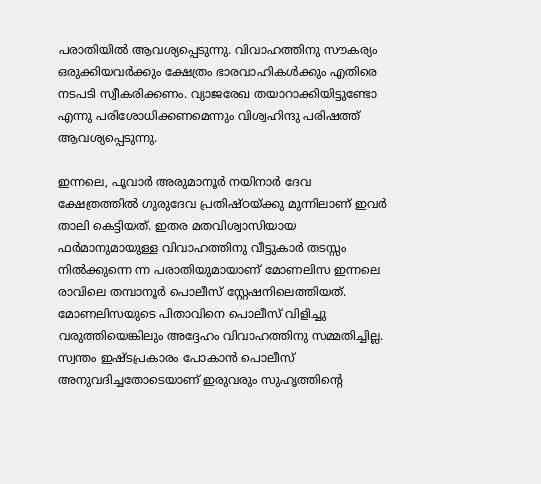പരാതിയില്‍ ആവശ്യപ്പെടുന്നു. വിവാഹത്തിനു സൗകര്യം ഒരുക്കിയവര്‍ക്കും ക്ഷേത്രം ഭാരവാഹികള്‍ക്കും എതിരെ നടപടി സ്വീകരിക്കണം. വ്യാജരേഖ തയാറാക്കിയിട്ടുണ്ടോ എന്നു പരിശോധിക്കണമെന്നും വിശ്വഹിന്ദു പരിഷത്ത് ആവശ്യപ്പെടുന്നു.

ഇന്നലെ, പൂവാര്‍ അരുമാനൂര്‍ നയിനാര്‍ ദേവ ക്ഷേത്രത്തില്‍ ഗുരുദേവ പ്രതിഷ്ഠയ്ക്കു മുന്നിലാണ് ഇവര്‍ താലി കെട്ടിയത്. ഇതര മതവിശ്വാസിയായ ഫര്‍മാനുമായുള്ള വിവാഹത്തിനു വീട്ടുകാര്‍ തടസ്സം നില്‍ക്കുന്നെ ന്ന പരാതിയുമായാണ് മോണലിസ ഇന്നലെ രാവിലെ തമ്പാനൂര്‍ പൊലീസ് സ്റ്റേഷനിലെത്തിയത്. മോണലിസയുടെ പിതാവിനെ പൊലീസ് വിളിച്ചു വരുത്തിയെങ്കിലും അദ്ദേഹം വിവാഹത്തിനു സമ്മതിച്ചില്ല. സ്വന്തം ഇഷ്ടപ്രകാരം പോകാന്‍ പൊലീസ് അനുവദിച്ചതോടെയാണ് ഇരുവരും സുഹൃത്തിന്റെ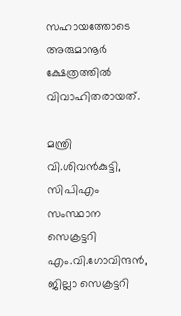സഹായത്തോടെ അരുമാനൂര്‍ ക്ഷേത്രത്തില്‍ വിവാഹിതരായത്.

മന്ത്രി വി.ശിവന്‍കുട്ടി, സിപിഎം സംസ്ഥാന സെക്രട്ടറി എം.വി.ഗോവിന്ദന്‍, ജില്ലാ സെക്രട്ടറി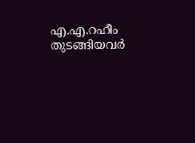എ.എ.റഹീം തുടങ്ങിയവര്‍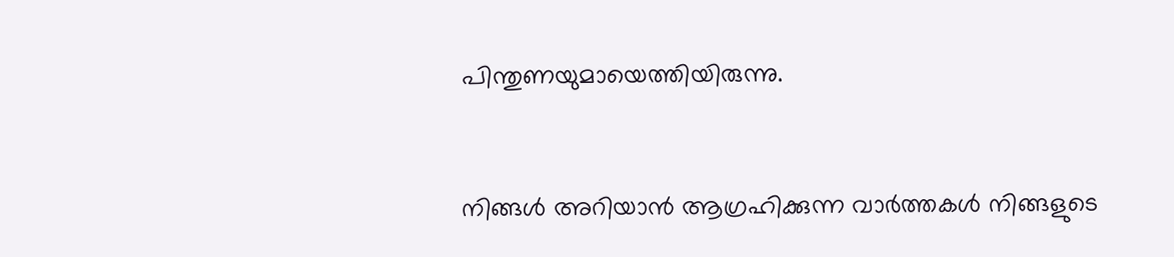പിന്തുണയുമായെത്തിയിരുന്നു.


നിങ്ങൾ അറിയാൻ ആഗ്രഹിക്കുന്ന വാർത്തകൾ നിങ്ങളുടെ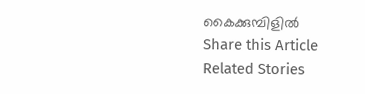കൈക്കുമ്പിളിൽ
Share this Article
Related Stories